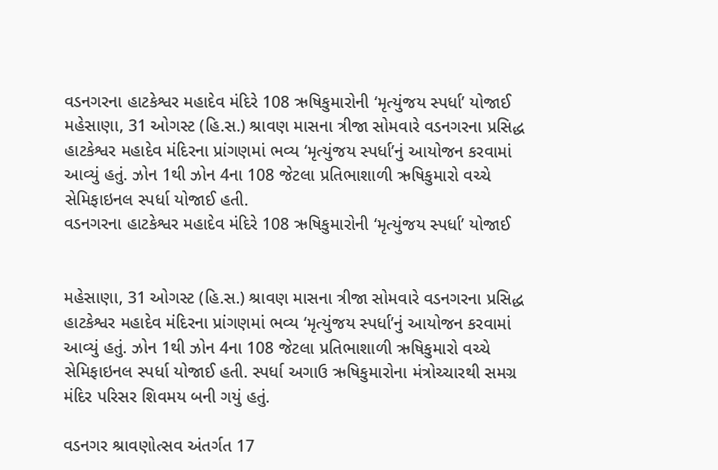વડનગરના હાટકેશ્વર મહાદેવ મંદિરે 108 ઋષિકુમારોની ‘મૃત્યુંજય સ્પર્ધા’ યોજાઈ
મહેસાણા, 31 ઓગસ્ટ (હિ.સ.) શ્રાવણ માસના ત્રીજા સોમવારે વડનગરના પ્રસિદ્ધ હાટકેશ્વર મહાદેવ મંદિરના પ્રાંગણમાં ભવ્ય ‘મૃત્યુંજય સ્પર્ધા’નું આયોજન કરવામાં આવ્યું હતું. ઝોન 1થી ઝોન 4ના 108 જેટલા પ્રતિભાશાળી ઋષિકુમારો વચ્ચે સેમિફાઇનલ સ્પર્ધા યોજાઈ હતી.
વડનગરના હાટકેશ્વર મહાદેવ મંદિરે 108 ઋષિકુમારોની ‘મૃત્યુંજય સ્પર્ધા’ યોજાઈ


મહેસાણા, 31 ઓગસ્ટ (હિ.સ.) શ્રાવણ માસના ત્રીજા સોમવારે વડનગરના પ્રસિદ્ધ હાટકેશ્વર મહાદેવ મંદિરના પ્રાંગણમાં ભવ્ય ‘મૃત્યુંજય સ્પર્ધા’નું આયોજન કરવામાં આવ્યું હતું. ઝોન 1થી ઝોન 4ના 108 જેટલા પ્રતિભાશાળી ઋષિકુમારો વચ્ચે સેમિફાઇનલ સ્પર્ધા યોજાઈ હતી. સ્પર્ધા અગાઉ ઋષિકુમારોના મંત્રોચ્ચારથી સમગ્ર મંદિર પરિસર શિવમય બની ગયું હતું.

વડનગર શ્રાવણોત્સવ અંતર્ગત 17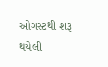ઓગસ્ટથી શરૂ થયેલી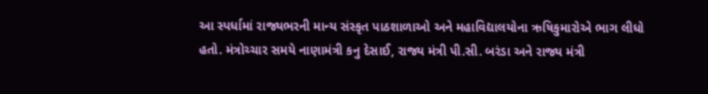આ સ્પર્ધામાં રાજ્યભરની માન્ય સંસ્કૃત પાઠશાળાઓ અને મહાવિદ્યાલયોના ઋષિકુમારોએ ભાગ લીધો હતો. મંત્રોચ્ચાર સમયે નાણામંત્રી કનુ દેસાઈ, રાજ્ય મંત્રી પી.સી. બરંડા અને રાજ્ય મંત્રી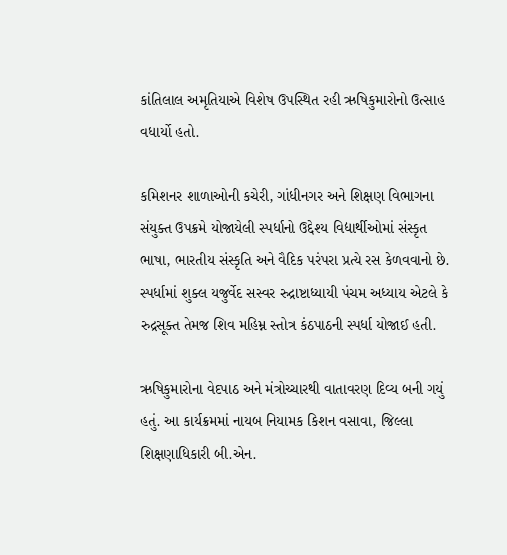કાંતિલાલ અમૃતિયાએ વિશેષ ઉપસ્થિત રહી ઋષિકુમારોનો ઉત્સાહ વધાર્યો હતો.

કમિશનર શાળાઓની કચેરી, ગાંધીનગર અને શિક્ષણ વિભાગના સંયુક્ત ઉપક્રમે યોજાયેલી સ્પર્ધાનો ઉદ્દેશ્ય વિદ્યાર્થીઓમાં સંસ્કૃત ભાષા, ભારતીય સંસ્કૃતિ અને વૈદિક પરંપરા પ્રત્યે રસ કેળવવાનો છે. સ્પર્ધામાં શુક્લ યજુર્વેદ સસ્વર રુદ્રાષ્ટાધ્યાયી પંચમ અધ્યાય એટલે કે રુદ્રસૂક્ત તેમજ શિવ મહિમ્ન સ્તોત્ર કંઠપાઠની સ્પર્ધા યોજાઈ હતી.

ઋષિકુમારોના વેદપાઠ અને મંત્રોચ્ચારથી વાતાવરણ દિવ્ય બની ગયું હતું. આ કાર્યક્રમમાં નાયબ નિયામક કિશન વસાવા, જિલ્લા શિક્ષણાધિકારી બી.એન.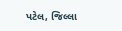પટેલ, જિલ્લા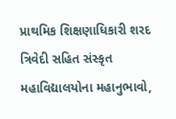પ્રાથમિક શિક્ષણાધિકારી શરદ ત્રિવેદી સહિત સંસ્કૃત મહાવિદ્યાલયોના મહાનુભાવો,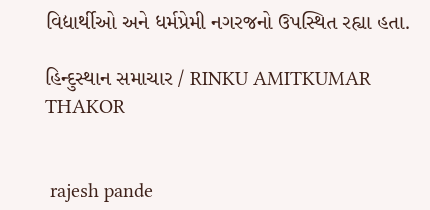વિદ્યાર્થીઓ અને ધર્મપ્રેમી નગરજનો ઉપસ્થિત રહ્યા હતા.

હિન્દુસ્થાન સમાચાર / RINKU AMITKUMAR THAKOR


 rajesh pande